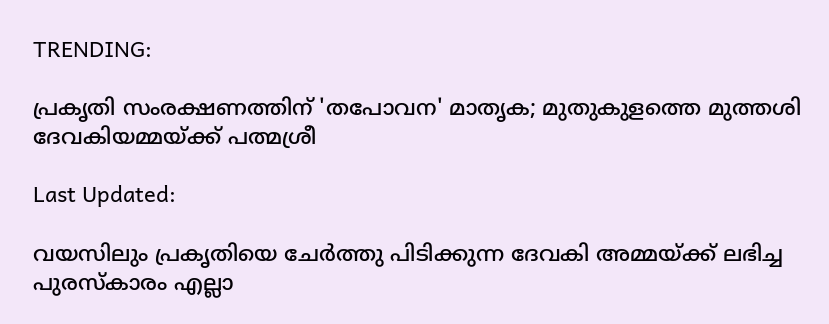TRENDING:

പ്രകൃതി സംരക്ഷണത്തിന് 'തപോവന' മാതൃക; മുതുകുളത്തെ മുത്തശി ദേവകിയമ്മയ്ക്ക് പത്മശ്രീ

Last Updated:

വയസിലും പ്രകൃതിയെ ചേർത്തു പിടിക്കുന്ന ദേവകി അമ്മയ്ക്ക് ലഭിച്ച പുരസ്കാരം എല്ലാ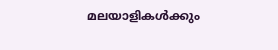മലയാളികൾക്കും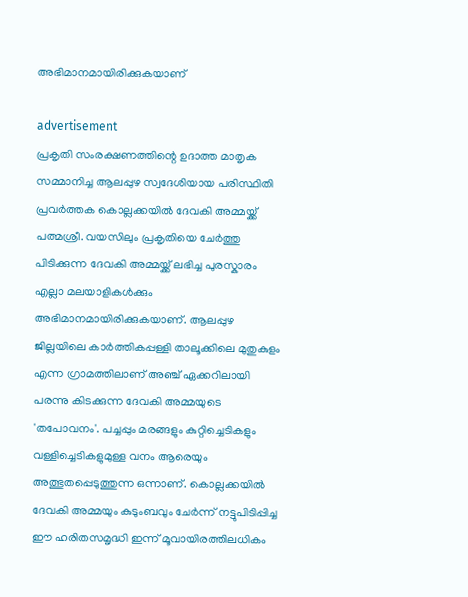അഭിമാനമായിരിക്കുകയാണ്

advertisement
പ്രകൃതി സംരക്ഷണത്തിന്റെ ഉദാത്ത മാതൃക സമ്മാനിച്ച ആലപ്പുഴ സ്വദേശിയായ പരിസ്ഥിതി പ്രവർത്തക കൊല്ലക്കയിൽ ദേവകി അമ്മയ്ക്ക് പത്മശ്രീ. വയസിലും പ്രകൃതിയെ ചേർത്തു പിടിക്കുന്ന ദേവകി അമ്മയ്ക്ക് ലഭിച്ച പുരസ്കാരം എല്ലാ മലയാളികൾക്കും അഭിമാനമായിരിക്കുകയാണ്. ആലപ്പുഴ ജില്ലയിലെ കാർത്തികപ്പള്ളി താലൂക്കിലെ മുതുകുളം എന്ന ഗ്രാമത്തിലാണ് അഞ്ച് ഏക്കറിലായി പരന്നു കിടക്കുന്ന ദേവകി അമ്മയുടെ 'തപോവനം'. പച്ചപ്പും മരങ്ങളും കുറ്റിച്ചെടികളും വള്ളിച്ചെടികളുമുള്ള വനം ആരെയും അത്ഭുതപ്പെടുത്തുന്ന ഒന്നാണ്. കൊല്ലക്കയിൽ ദേവകി അമ്മയും കുടുംബവും ചേർന്ന് നട്ടുപിടിപ്പിച്ച ഈ ഹരിതസമൃദ്ധി ഇന്ന് മൂവായിരത്തിലധികം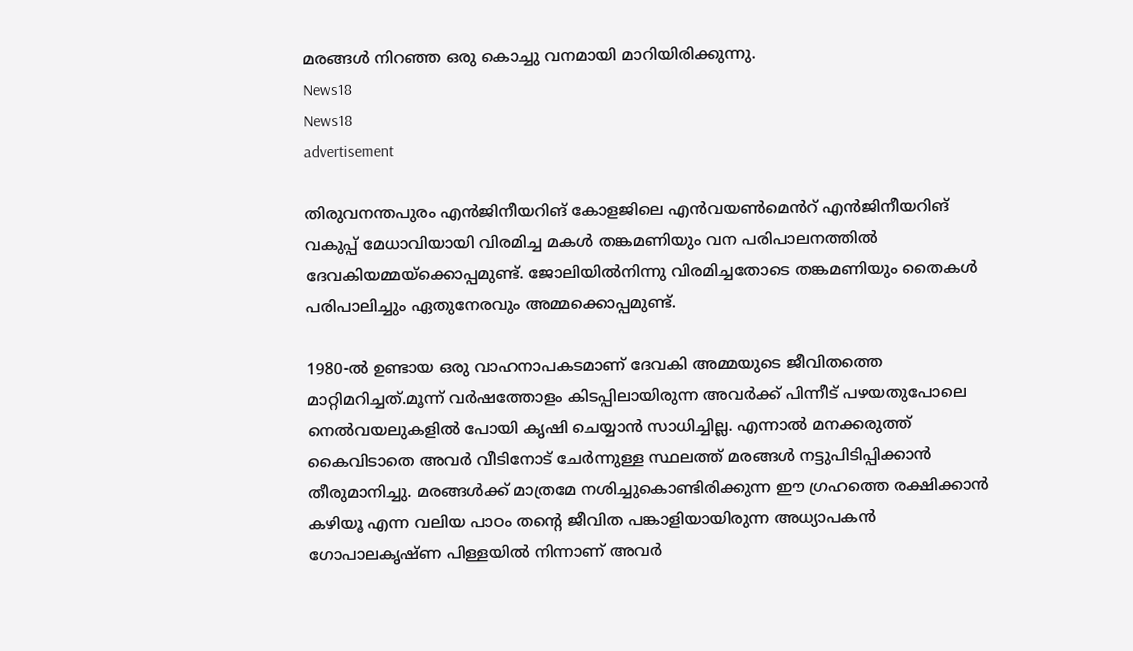മരങ്ങൾ നിറഞ്ഞ ഒരു കൊച്ചു വനമായി മാറിയിരിക്കുന്നു.
News18
News18
advertisement

തിരുവനന്തപുരം എൻജിനീയറിങ് കോളജിലെ എൻവയൺമെൻറ് എൻജിനീയറിങ് വകുപ്പ് മേധാവിയായി വിരമിച്ച മകൾ തങ്കമണിയും വന പരിപാലനത്തിൽ ദേവകിയമ്മയ്ക്കൊപ്പമുണ്ട്. ജോലിയിൽനിന്നു വിരമിച്ചതോടെ തങ്കമണിയും തൈകൾ പരിപാലിച്ചും ഏതുനേരവും അമ്മക്കൊപ്പമുണ്ട്.

1980-ൽ ഉണ്ടായ ഒരു വാഹനാപകടമാണ് ദേവകി അമ്മയുടെ ജീവിതത്തെ മാറ്റിമറിച്ചത്.മൂന്ന് വർഷത്തോളം കിടപ്പിലായിരുന്ന അവർക്ക് പിന്നീട് പഴയതുപോലെ നെൽവയലുകളിൽ പോയി കൃഷി ചെയ്യാൻ സാധിച്ചില്ല. എന്നാൽ മനക്കരുത്ത് കൈവിടാതെ അവർ വീടിനോട് ചേർന്നുള്ള സ്ഥലത്ത് മരങ്ങൾ നട്ടുപിടിപ്പിക്കാൻ തീരുമാനിച്ചു. മരങ്ങൾക്ക് മാത്രമേ നശിച്ചുകൊണ്ടിരിക്കുന്ന ഈ ഗ്രഹത്തെ രക്ഷിക്കാൻ കഴിയൂ എന്ന വലിയ പാഠം തന്റെ ജീവിത പങ്കാളിയായിരുന്ന അധ്യാപകൻ ഗോപാലകൃഷ്ണ പിള്ളയിൽ നിന്നാണ് അവർ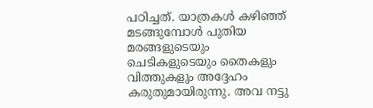പഠിച്ചത്. യാത്രകൾ കഴിഞ്ഞ് മടങ്ങുമ്പോൾ പുതിയ മരങ്ങളുടെയും ചെടികളുടെയും തൈകളും വിത്തുകളും അദ്ദേഹം കരുതുമായിരുന്നു. അവ നട്ടു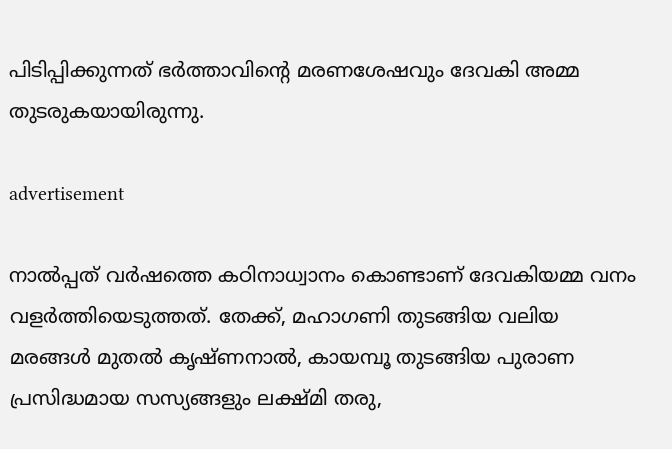പിടിപ്പിക്കുന്നത് ഭർത്താവിന്റെ മരണശേഷവും ദേവകി അമ്മ തുടരുകയായിരുന്നു.

advertisement

നാൽപ്പത് വർഷത്തെ കഠിനാധ്വാനം കൊണ്ടാണ് ദേവകിയമ്മ വനം വളർത്തിയെടുത്തത്. തേക്ക്, മഹാഗണി തുടങ്ങിയ വലിയ മരങ്ങൾ മുതൽ കൃഷ്ണനാൽ, കായമ്പൂ തുടങ്ങിയ പുരാണ പ്രസിദ്ധമായ സസ്യങ്ങളും ലക്ഷ്മി തരു,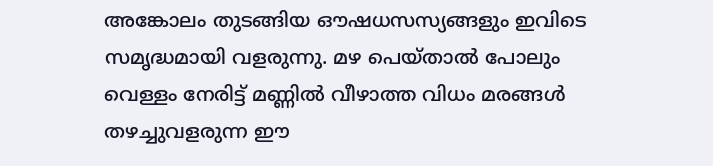അങ്കോലം തുടങ്ങിയ ഔഷധസസ്യങ്ങളും ഇവിടെ സമൃദ്ധമായി വളരുന്നു. മഴ പെയ്താൽ പോലും വെള്ളം നേരിട്ട് മണ്ണിൽ വീഴാത്ത വിധം മരങ്ങൾ തഴച്ചുവളരുന്ന ഈ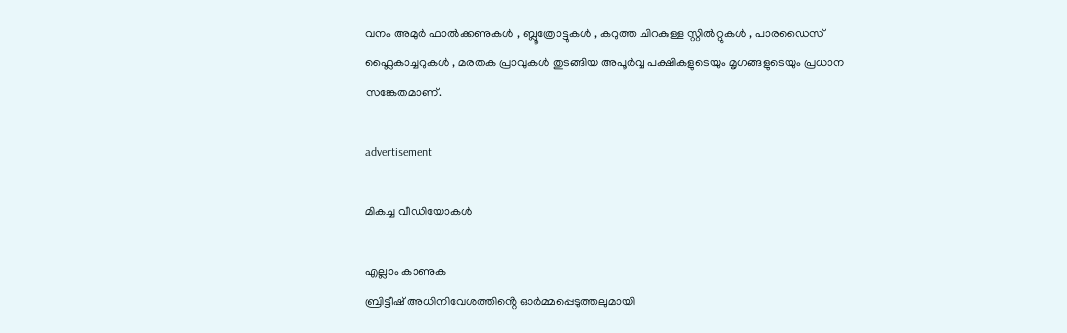വനം അമുർ ഫാൽക്കണുകൾ , ബ്ലൂത്രോട്ടുകൾ , കറുത്ത ചിറകുള്ള സ്റ്റിൽറ്റുകൾ , പാരഡൈസ് ഫ്ലൈകാച്ചറുകൾ , മരതക പ്രാവുകൾ തുടങ്ങിയ അപൂർവ്വ പക്ഷികളുടെയും മൃഗങ്ങളുടെയും പ്രധാന സങ്കേതമാണ്.

advertisement

മികച്ച വീഡിയോകൾ

എല്ലാം കാണുക
ബ്രിട്ടീഷ് അധിനിവേശത്തിൻ്റെ ഓർമ്മപ്പെടുത്തലുമായി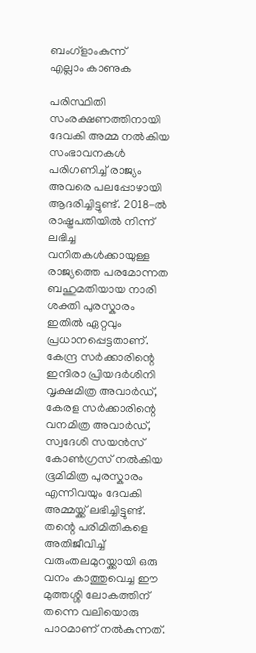ബംഗ്ളാംകുന്ന്
എല്ലാം കാണുക

പരിസ്ഥിതി സംരക്ഷണത്തിനായി ദേവകി അമ്മ നൽകിയ സംഭാവനകൾ പരിഗണിച്ച് രാജ്യം അവരെ പലപ്പോഴായി ആദരിച്ചിട്ടുണ്ട്. 2018-ൽ രാഷ്ട്രപതിയിൽ നിന്ന് ലഭിച്ച വനിതകൾക്കായുള്ള രാജ്യത്തെ പരമോന്നത ബഹുമതിയായ നാരി ശക്തി പുരസ്കാരം ഇതിൽ ഏറ്റവും പ്രധാനപ്പെട്ടതാണ്. കേന്ദ്ര സർക്കാരിന്റെ ഇന്ദിരാ പ്രിയദർശിനി വൃക്ഷമിത്ര അവാർഡ്, കേരള സർക്കാരിന്റെ വനമിത്ര അവാർഡ്, സ്വദേശി സയൻസ് കോൺഗ്രസ് നൽകിയ ഭൂമിമിത്ര പുരസ്കാരം എന്നിവയും ദേവകി അമ്മയ്ക്ക് ലഭിച്ചിട്ടുണ്ട്. തന്റെ പരിമിതികളെ അതിജീവിച്ച് വരുംതലമുറയ്ക്കായി ഒരു വനം കാത്തുവെച്ച ഈ മുത്തശ്ശി ലോകത്തിന് തന്നെ വലിയൊരു പാഠമാണ് നൽകുന്നത്.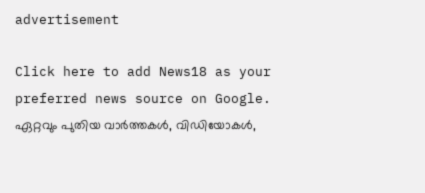advertisement

Click here to add News18 as your preferred news source on Google.
ഏറ്റവും പുതിയ വാർത്തകൾ, വിഡിയോകൾ,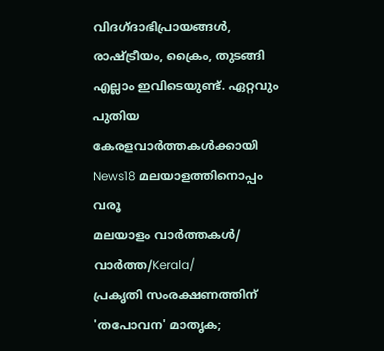വിദഗ്ദാഭിപ്രായങ്ങൾ, രാഷ്ട്രീയം, ക്രൈം, തുടങ്ങി എല്ലാം ഇവിടെയുണ്ട്. ഏറ്റവും പുതിയ കേരളവാർത്തകൾക്കായി News18 മലയാളത്തിനൊപ്പം വരൂ
മലയാളം വാർത്തകൾ/ വാർത്ത/Kerala/
പ്രകൃതി സംരക്ഷണത്തിന് 'തപോവന' മാതൃക;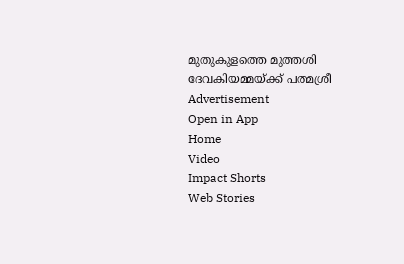മുതുകുളത്തെ മുത്തശി ദേവകിയമ്മയ്ക്ക് പത്മശ്രീ
Advertisement
Open in App
Home
Video
Impact Shorts
Web Stories